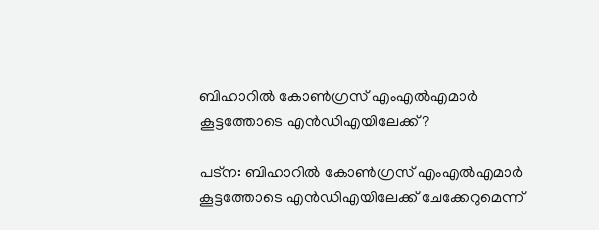ബിഹാറില്‍ കോണ്‍ഗ്രസ് എംഎല്‍എമാര്‍ കൂട്ടത്തോടെ എന്‍ഡിഎയിലേക്ക്?

പട്ന: ബിഹാറില്‍ കോണ്‍ഗ്രസ് എംഎല്‍എമാര്‍ കൂട്ടത്തോടെ എന്‍ഡിഎയിലേക്ക് ചേക്കേറുമെന്ന്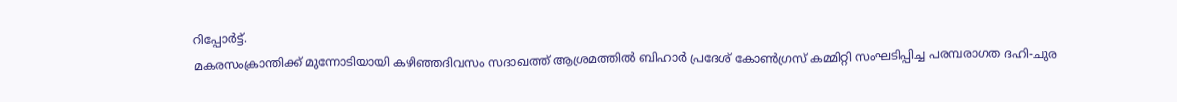റിപ്പോര്‍ട്ട്.
മകരസംക്രാന്തിക്ക് മുന്നോടിയായി കഴിഞ്ഞദിവസം സദാഖത്ത് ആശ്രമത്തില്‍ ബിഹാര്‍ പ്രദേശ് കോണ്‍ഗ്രസ് കമ്മിറ്റി സംഘടിപ്പിച്ച പരമ്പരാഗത ദഹി-ചുര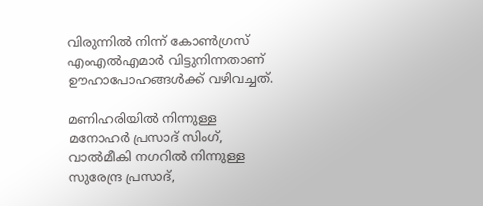വിരുന്നില്‍ നിന്ന് കോണ്‍ഗ്രസ് എംഎല്‍എമാര്‍ വിട്ടുനിന്നതാണ് ഊഹാപോഹങ്ങള്‍ക്ക് വഴിവച്ചത്.

മണിഹരിയില്‍ നിന്നുള്ള മനോഹര്‍ പ്രസാദ് സിംഗ്, വാല്‍മീകി നഗറില്‍ നിന്നുള്ള സുരേന്ദ്ര പ്രസാദ്,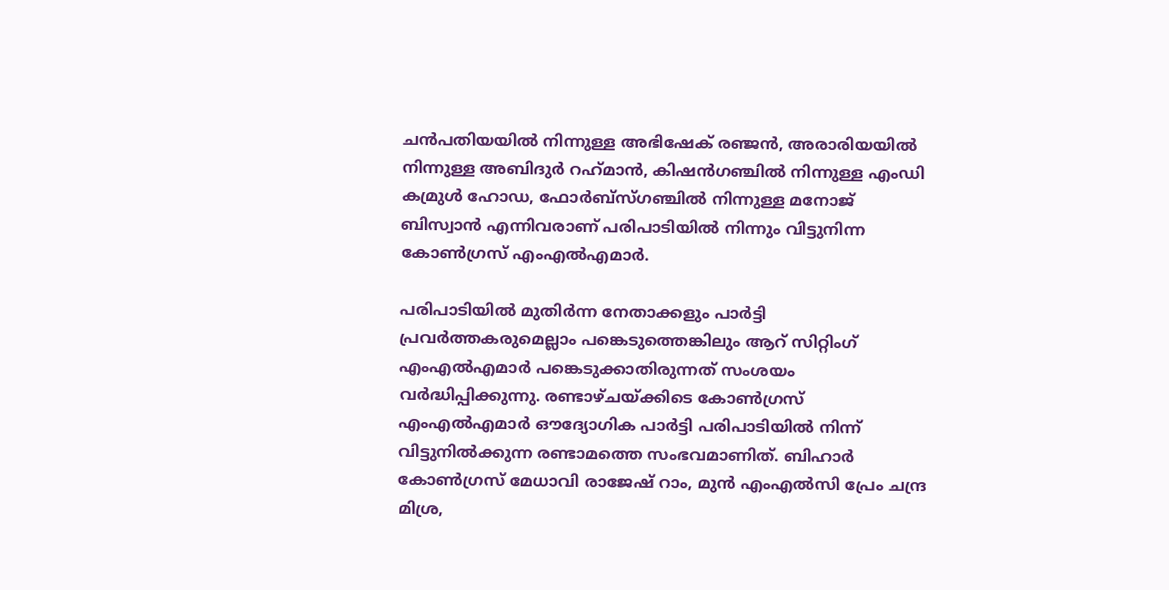ചന്‍പതിയയില്‍ നിന്നുള്ള അഭിഷേക് രഞ്ജന്‍, അരാരിയയില്‍ നിന്നുള്ള അബിദുര്‍ റഹ്‌മാന്‍, കിഷന്‍ഗഞ്ചില്‍ നിന്നുള്ള എംഡി കമ്രുള്‍ ഹോഡ, ഫോര്‍ബ്‌സ്ഗഞ്ചില്‍ നിന്നുള്ള മനോജ് ബിസ്വാന്‍ എന്നിവരാണ് പരിപാടിയില്‍ നിന്നും വിട്ടുനിന്ന കോണ്‍ഗ്രസ് എംഎല്‍എമാര്‍.

പരിപാടിയില്‍ മുതിര്‍ന്ന നേതാക്കളും പാര്‍ട്ടി പ്രവര്‍ത്തകരുമെല്ലാം പങ്കെടുത്തെങ്കിലും ആറ് സിറ്റിംഗ് എംഎല്‍എമാര്‍ പങ്കെടുക്കാതിരുന്നത് സംശയം വര്‍ദ്ധിപ്പിക്കുന്നു. രണ്ടാഴ്ചയ്ക്കിടെ കോണ്‍ഗ്രസ് എംഎല്‍എമാര്‍ ഔദ്യോഗിക പാര്‍ട്ടി പരിപാടിയില്‍ നിന്ന് വിട്ടുനില്‍ക്കുന്ന രണ്ടാമത്തെ സംഭവമാണിത്. ബിഹാര്‍ കോണ്‍ഗ്രസ് മേധാവി രാജേഷ് റാം, മുന്‍ എംഎല്‍സി പ്രേം ചന്ദ്ര മിശ്ര,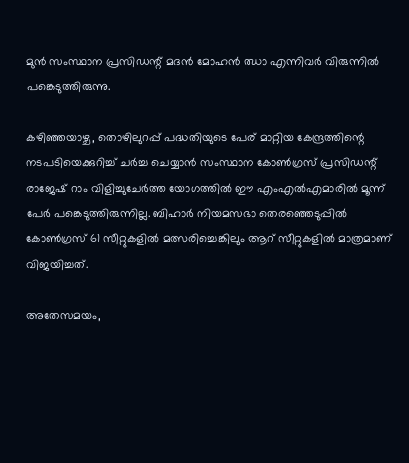മുന്‍ സംസ്ഥാന പ്രസിഡന്റ് മദന്‍ മോഹന്‍ ഝാ എന്നിവര്‍ വിരുന്നില്‍ പങ്കെടുത്തിരുന്നു.

കഴിഞ്ഞയാഴ്ച, തൊഴിലുറപ്പ് പദ്ധതിയുടെ പേര് മാറ്റിയ കേന്ദ്രത്തിന്റെ നടപടിയെക്കുറിച്ച് ചര്‍ച്ച ചെയ്യാന്‍ സംസ്ഥാന കോണ്‍ഗ്രസ് പ്രസിഡന്റ് രാജേഷ് റാം വിളിച്ചുചേര്‍ത്ത യോഗത്തില്‍ ഈ എംഎല്‍എമാരില്‍ മൂന്ന് പേര്‍ പങ്കെടുത്തിരുന്നില്ല. ബിഹാര്‍ നിയമസഭാ തെരഞ്ഞെടുപ്പില്‍ കോണ്‍ഗ്രസ് 61 സീറ്റുകളില്‍ മത്സരിച്ചെങ്കിലും ആറ് സീറ്റുകളില്‍ മാത്രമാണ് വിജയിച്ചത്.

അതേസമയം,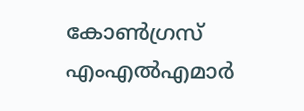കോണ്‍ഗ്രസ് എംഎല്‍എമാര്‍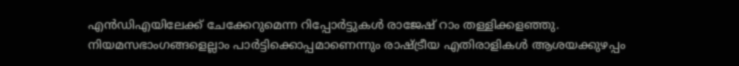എന്‍ഡിഎയിലേക്ക് ചേക്കേറുമെന്ന റിപ്പോര്‍ട്ടുകള്‍ രാജേഷ് റാം തള്ളിക്കളഞ്ഞു. നിയമസഭാംഗങ്ങളെല്ലാം പാര്‍ട്ടിക്കൊപ്പമാണെന്നും രാഷ്ട്രീയ എതിരാളികള്‍ ആശയക്കുഴപ്പം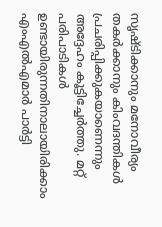സൃഷ്ടിക്കാനും മനോവീര്യം തകര്‍ക്കാനും കിംവദന്തികള്‍ പ്രചരിപ്പിക്കുകയാണെന്നും അദ്ദേഹം കൂട്ടിച്ചേര്‍ത്തു. മറ്റ് പരിപാടികള്‍ ഉണ്ടായിരുന്നതിനാലായിരിക്കാം എംഎല്‍എമാര്‍ പാര്‍ട്ടി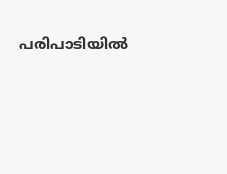പരിപാടിയില്‍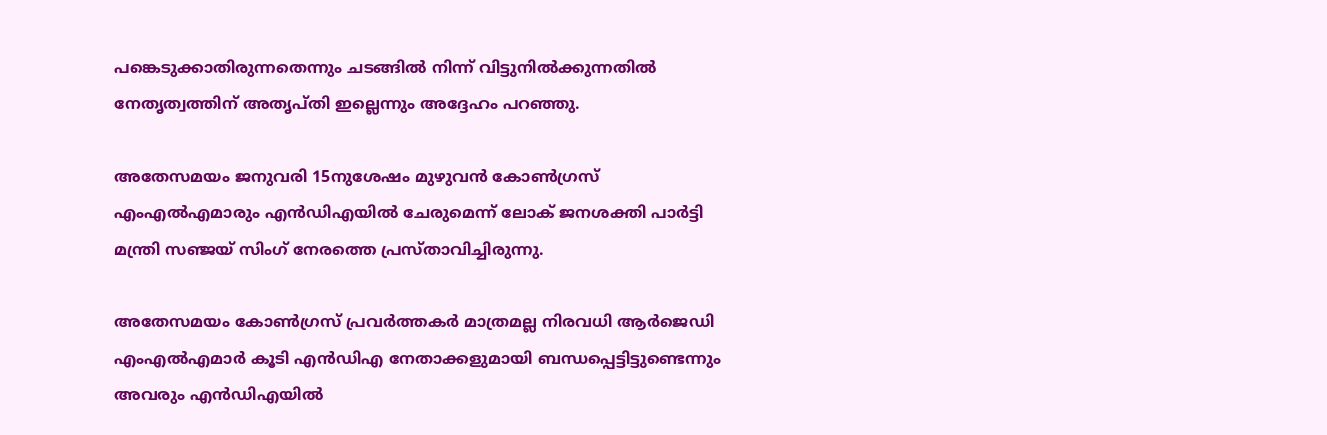പങ്കെടുക്കാതിരുന്നതെന്നും ചടങ്ങില്‍ നിന്ന് വിട്ടുനില്‍ക്കുന്നതില്‍ നേതൃത്വത്തിന് അതൃപ്തി ഇല്ലെന്നും അദ്ദേഹം പറഞ്ഞു.

അതേസമയം ജനുവരി 15നുശേഷം മുഴുവന്‍ കോണ്‍ഗ്രസ് എംഎല്‍എമാരും എന്‍ഡിഎയില്‍ ചേരുമെന്ന് ലോക് ജനശക്തി പാര്‍ട്ടി മന്ത്രി സഞ്ജയ് സിംഗ് നേരത്തെ പ്രസ്താവിച്ചിരുന്നു.

അതേസമയം കോണ്‍ഗ്രസ് പ്രവര്‍ത്തകര്‍ മാത്രമല്ല നിരവധി ആര്‍ജെഡി എംഎല്‍എമാര്‍ കൂടി എന്‍ഡിഎ നേതാക്കളുമായി ബന്ധപ്പെട്ടിട്ടുണ്ടെന്നും അവരും എന്‍ഡിഎയില്‍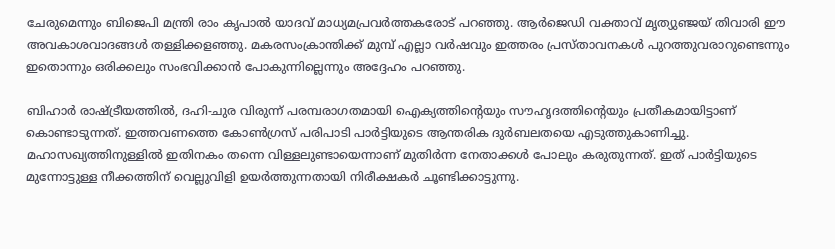ചേരുമെന്നും ബിജെപി മന്ത്രി രാം കൃപാല്‍ യാദവ് മാധ്യമപ്രവര്‍ത്തകരോട് പറഞ്ഞു. ആര്‍ജെഡി വക്താവ് മൃത്യുഞ്ജയ് തിവാരി ഈ അവകാശവാദങ്ങള്‍ തള്ളിക്കളഞ്ഞു. മകരസംക്രാന്തിക്ക് മുമ്പ് എല്ലാ വര്‍ഷവും ഇത്തരം പ്രസ്താവനകള്‍ പുറത്തുവരാറുണ്ടെന്നും ഇതൊന്നും ഒരിക്കലും സംഭവിക്കാന്‍ പോകുന്നില്ലെന്നും അദ്ദേഹം പറഞ്ഞു.

ബിഹാര്‍ രാഷ്ട്രീയത്തില്‍, ദഹി-ചുര വിരുന്ന് പരമ്പരാഗതമായി ഐക്യത്തിന്റെയും സൗഹൃദത്തിന്റെയും പ്രതീകമായിട്ടാണ് കൊണ്ടാടുന്നത്. ഇത്തവണത്തെ കോണ്‍ഗ്രസ് പരിപാടി പാര്‍ട്ടിയുടെ ആന്തരിക ദുര്‍ബലതയെ എടുത്തുകാണിച്ചു. മഹാസഖ്യത്തിനുള്ളില്‍ ഇതിനകം തന്നെ വിള്ളലുണ്ടായെന്നാണ് മുതിര്‍ന്ന നേതാക്കള്‍ പോലും കരുതുന്നത്. ഇത് പാര്‍ട്ടിയുടെ മുന്നോട്ടുള്ള നീക്കത്തിന് വെല്ലുവിളി ഉയര്‍ത്തുന്നതായി നിരീക്ഷകര്‍ ചൂണ്ടിക്കാട്ടുന്നു.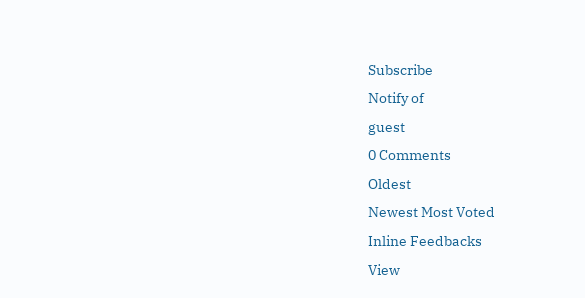Subscribe
Notify of
guest
0 Comments
Oldest
Newest Most Voted
Inline Feedbacks
View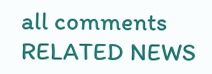all comments
RELATED NEWS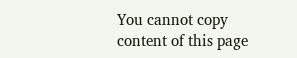You cannot copy content of this page